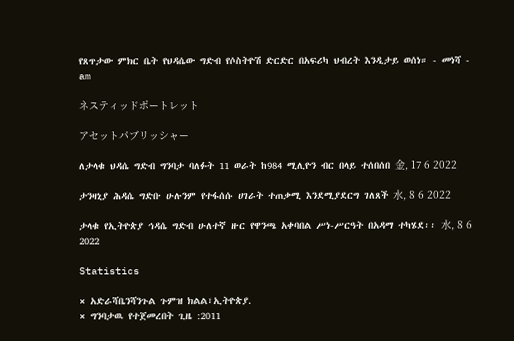የጸጥታው ምክር ቤት የህዳሴው ግድብ የሶስትዮሽ ድርድር በአፍሪካ ህብረት እንዲታይ ወሰነ። - መነሻ - am

ネスティッドポートレット

アセットパブリッシャー

ለታላቁ ህዳሴ ግድብ ግንባታ ባለፉት 11 ወራት ከ984 ሚሊዮን ብር በላይ ተሰበሰበ 金, 17 6 2022

ታንዛኒያ ሕዳሴ ግድቡ ሁሉንም የተፋሰሱ ሀገራት ተጠቃሚ እንደሚያደርግ ገለጸች 水, 8 6 2022

ታላቁ የኢትዮጵያ ኅዳሴ ግድብ ሁለተኛ ዙር የዋንጫ አቀባበል ሥነ-ሥርዓት በአዳማ ተካሄደ፡፡ 水, 8 6 2022

Statistics

× አድራሻቤንሻንጉል ጉምዝ ክልል፣ኢትዮጵያ.
× ግንባታዉ የተጀመረበት ጊዜ :2011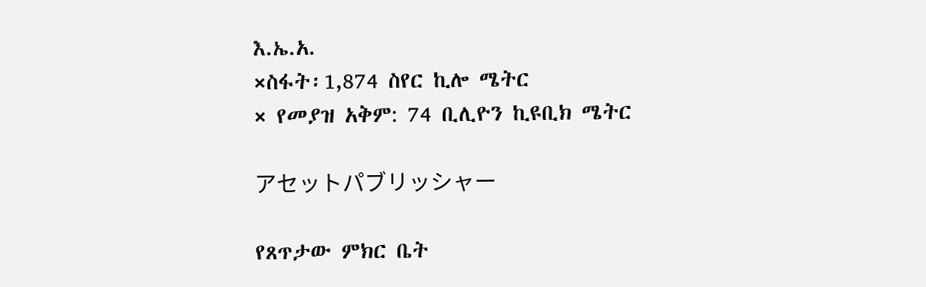እ.ኤ.አ.
×ስፋት፡1,874 ስየር ኪሎ ሜትር
× የመያዝ አቅም: 74 ቢሊዮን ኪዩቢክ ሜትር

アセットパブリッシャー

የጸጥታው ምክር ቤት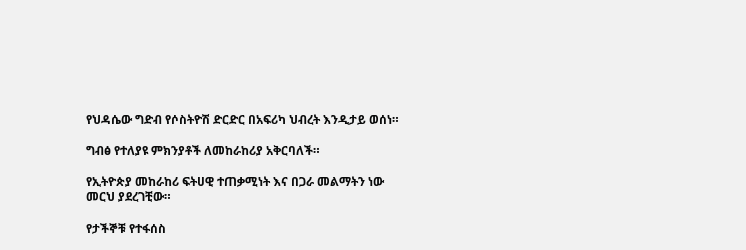የህዳሴው ግድብ የሶስትዮሽ ድርድር በአፍሪካ ህብረት እንዲታይ ወሰነ።

ግብፅ የተለያዩ ምክንያቶች ለመከራከሪያ አቅርባለች።

የኢትዮጵያ መከራከሪ ፍትሀዊ ተጠቃሚነት እና በጋራ መልማትን ነው መርህ ያደረገቺው።

የታችኞቹ የተፋሰስ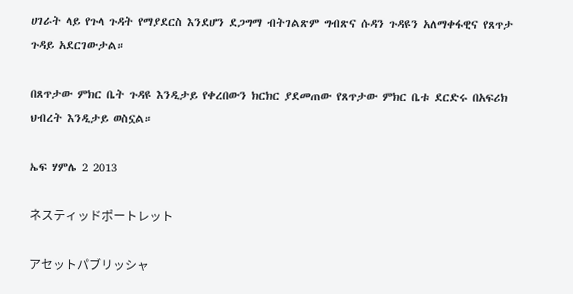ሀገራት ላይ የጉላ ጉዳት የማያደርስ እንደሆን ደጋግማ ብትገልጽም ግብጽና ሱዳን ጉዳዩን አለማቀፋዊና የጸጥታ ጉዳይ አደርገውታል።

በጸጥታው ምክር ቤት ጉዳዩ እንዲታይ የቀረበውን ክርክር ያደመጠው የጸጥታው ምክር ቤቱ ደርድሩ በአፍሪክ ህብረት እንዲታይ ወስኗል።

ኤፍ ሃምሌ 2 2013

ネスティッドポートレット

アセットパブリッシャ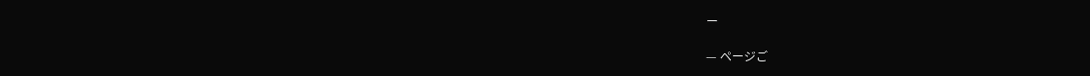ー

— ページご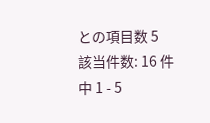との項目数 5
該当件数: 16 件中 1 - 5